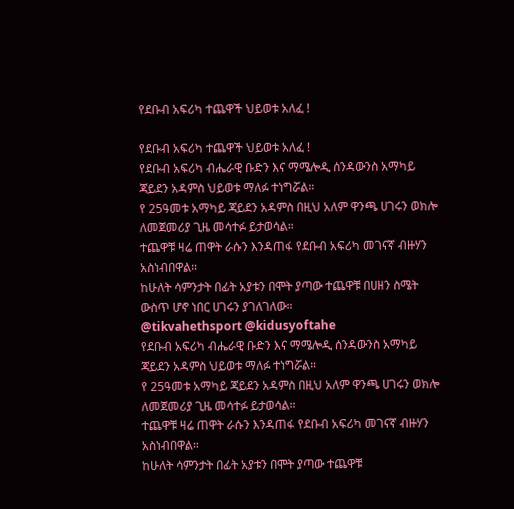የደቡብ አፍሪካ ተጨዋች ህይወቱ አለፈ !

የደቡብ አፍሪካ ተጨዋች ህይወቱ አለፈ !
የደቡብ አፍሪካ ብሔራዊ ቡድን እና ማሜሎዲ ሰንዳውንስ አማካይ ጃይደን አዳምስ ህይወቱ ማለፉ ተነግሯል።
የ 25ዓመቱ አማካይ ጃይደን አዳምስ በዚህ አለም ዋንጫ ሀገሩን ወክሎ ለመጀመሪያ ጊዜ መሳተፉ ይታወሳል።
ተጨዋቹ ዛሬ ጠዋት ራሱን እንዳጠፋ የደቡብ አፍሪካ መገናኛ ብዙሃን አስነብበዋል።
ከሁለት ሳምንታት በፊት አያቱን በሞት ያጣው ተጨዋቹ በሀዘን ስሜት ውስጥ ሆኖ ነበር ሀገሩን ያገለገለው።
@tikvahethsport @kidusyoftahe
የደቡብ አፍሪካ ብሔራዊ ቡድን እና ማሜሎዲ ሰንዳውንስ አማካይ ጃይደን አዳምስ ህይወቱ ማለፉ ተነግሯል።
የ 25ዓመቱ አማካይ ጃይደን አዳምስ በዚህ አለም ዋንጫ ሀገሩን ወክሎ ለመጀመሪያ ጊዜ መሳተፉ ይታወሳል።
ተጨዋቹ ዛሬ ጠዋት ራሱን እንዳጠፋ የደቡብ አፍሪካ መገናኛ ብዙሃን አስነብበዋል።
ከሁለት ሳምንታት በፊት አያቱን በሞት ያጣው ተጨዋቹ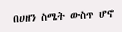በሀዘን ስሜት ውስጥ ሆኖ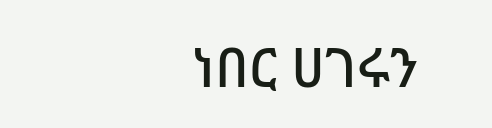ነበር ሀገሩን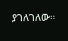ያገለገለው።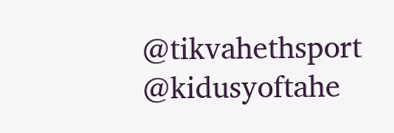@tikvahethsport @kidusyoftahe